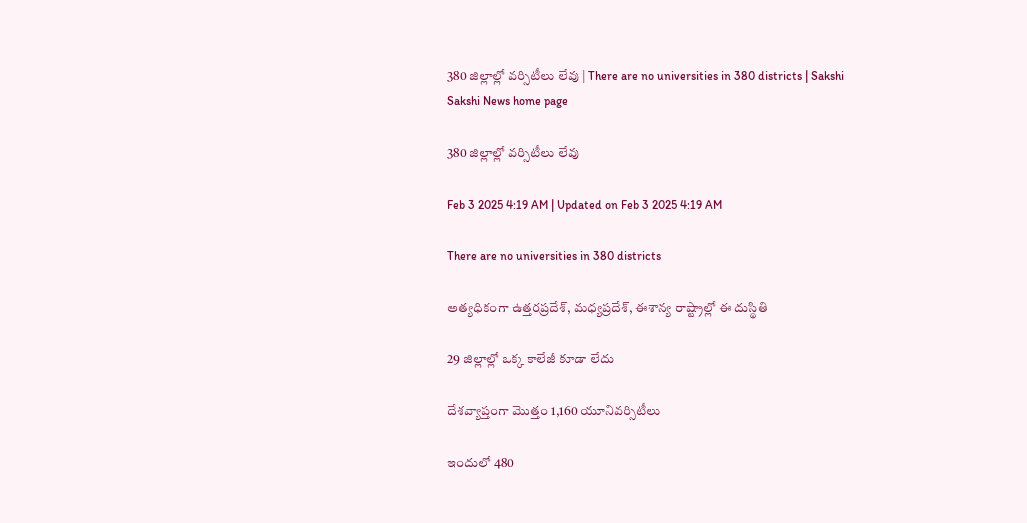380 జిల్లాల్లో వర్సిటీలు లేవు | There are no universities in 380 districts | Sakshi
Sakshi News home page

380 జిల్లాల్లో వర్సిటీలు లేవు

Feb 3 2025 4:19 AM | Updated on Feb 3 2025 4:19 AM

There are no universities in 380 districts

అత్యధికంగా ఉత్తరప్రదేశ్, మధ్యప్రదేశ్, ఈశాన్య రాష్ట్రాల్లో ఈ దుస్థితి

29 జిల్లాల్లో ఒక్క కాలేజీ కూడా లేదు

దేశవ్యాప్తంగా మొత్తం 1,160 యూనివర్సిటీలు

ఇందులో 480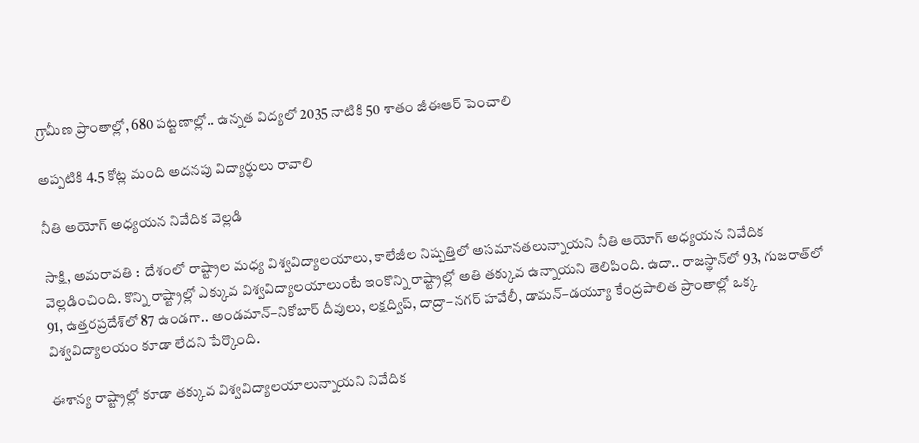గ్రామీణ ప్రాంతాల్లో, 680 పట్టణాల్లో.. ఉన్నత విద్యలో 2035 నాటికి 50 శాతం జీఈఆర్‌ పెంచాలి

అప్పటికి 4.5 కోట్ల మంది అదనపు విద్యార్థులు రావాలి

నీతి అయోగ్‌ అధ్యయన నివేదిక వెల్లడి

సాక్షి, అమరావతి :  దేశంలో రాష్ట్రాల మధ్య విశ్వవిద్యాలయాలు, కాలేజీల నిష్పత్తిలో అసమానతలున్నాయని నీతి ఆయోగ్‌ అధ్యయన నివేదిక వెల్లడించింది. కొన్ని రాష్ట్రాల్లో ఎక్కువ విశ్వవిద్యాలయాలుంటే ఇంకొన్ని రాష్ట్రాల్లో అతి తక్కువ ఉన్నాయని తెలిపింది. ఉదా.. రాజస్థాన్‌లో 93, గుజరాత్‌లో 91, ఉత్తరప్రదేశ్‌లో 87 ఉండగా.. అండమాన్‌–నికోబార్‌ దీవులు, లక్షద్విప్, దాద్రా–నగర్‌ హవేలీ, డామన్‌–డయ్యూ కేంద్రపాలిత ప్రాంతాల్లో ఒక్క విశ్వవిద్యాలయం కూడా లేదని పేర్కొంది.

ఈశాన్య రాష్ట్రాల్లో కూడా తక్కువ విశ్వవిద్యాలయాలున్నాయని నివేదిక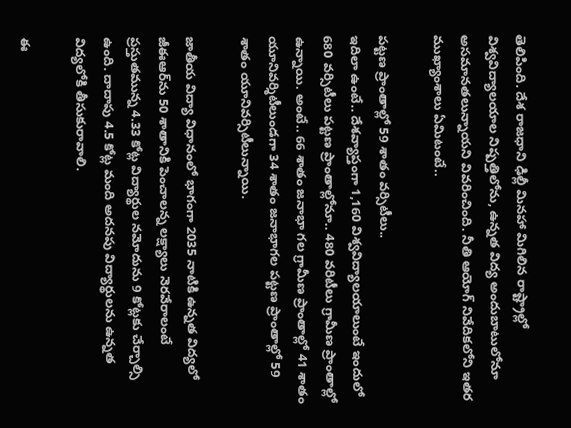తెలిపింది. దేశ రాజధాని ఢిల్లీ మినహా మిగిలిన రాష్ట్రాల్లో విశ్వవిద్యాలయాల నిష్పత్తిలోను, ఉన్నత విద్య అందుబాటులోనూ అసమానతలున్నాయని వివరించింది. నీతి ఆయోగ్‌ నివేదికలోని ఇతర ముఖ్యాంశాలు ఏమిటంటే..

పట్టణ ప్రాంతాల్లో 59 శాతం వర్సిటీలు..
ఇదిలా ఉంటే.. దేశవ్యాప్తంగా 1,160 విశ్వవిద్యాలయాలుంటే ఇందులో 680 వర్సిటీలు పట్టణ ప్రాంతాల్లోనూ.. 480 వరిటీలు గ్రామీణ ప్రాంతాల్లో ఉన్నాయి. అంటే.. 66 శాతం జనాభా గల గ్రామీణ ప్రాంతాల్లో 41 శాతం యూనివర్శిటీలుండగా 34 శాతం జనాభాగల పట్టణ ప్రాంతాల్లో 59 శాతం యూనివర్సిటీలున్నాయి.

జాతీయ విద్యా విధానంలో భాగంగా 2035 నాటికి ఉన్నత విద్యలో జీఈఆర్‌ను 50 శాతానికి పెంచాలన్న లక్ష్యాలు నెరవేరాలంటే ప్రస్తుతమున్న 4.33 కోట్ల విద్యార్థుల నమోదును 9 కోట్లకు చేర్చాల్సి ఉంది. దాదాపు 4.5 కోట్ల మంది అదనపు విద్యార్థులను ఉన్నత విద్యలోకి తీసుకురావాలి.

ఈ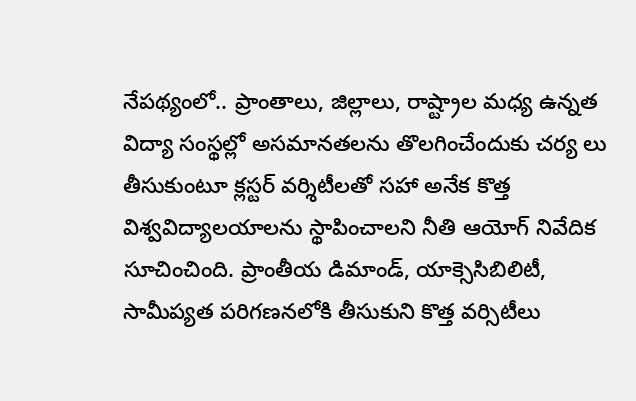నేపథ్యంలో.. ప్రాంతాలు, జిల్లాలు, రాష్ట్రాల మధ్య ఉన్నత విద్యా సంస్థల్లో అసమానతలను తొలగించేందుకు చర్య లు తీసుకుంటూ క్లస్టర్‌ వర్శిటీలతో సహా అనేక కొత్త విశ్వవిద్యాలయాలను స్థాపించాలని నీతి ఆయోగ్‌ నివేదిక సూచించింది. ప్రాంతీయ డిమాండ్, యాక్సెసిబిలిటీ, సామీప్యత పరిగణనలోకి తీసుకుని కొత్త వర్సిటీలు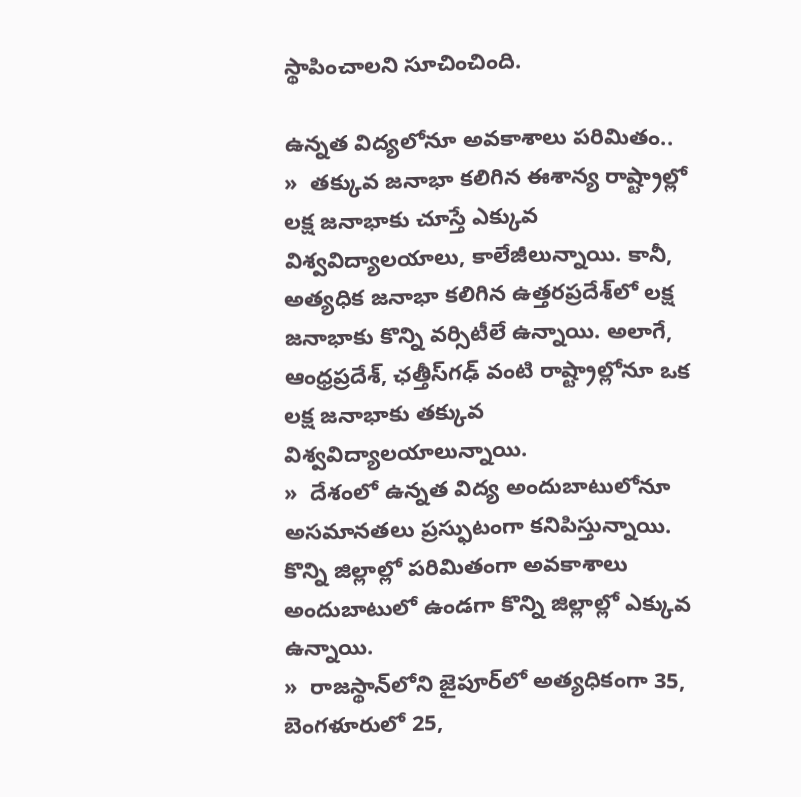స్థాపించాలని సూచించింది.

ఉన్నత విద్యలోనూ అవకాశాలు పరిమితం..
»  తక్కువ జనాభా కలిగిన ఈశాన్య రాష్ట్రాల్లో లక్ష జనాభాకు చూస్తే ఎక్కువ విశ్వవిద్యాలయాలు, కాలేజీలున్నాయి. కానీ, అత్యధిక జనాభా కలిగిన ఉత్తరప్రదేశ్‌లో లక్ష జనాభాకు కొన్ని వర్సిటీలే ఉన్నాయి. అలాగే, ఆంధ్రప్రదేశ్, ఛత్తీస్‌గఢ్‌ వంటి రాష్ట్రాల్లోనూ ఒక లక్ష జనాభాకు తక్కువ విశ్వవిద్యాలయాలున్నాయి.
»  దేశంలో ఉన్నత విద్య అందుబాటులోనూ అసమానతలు ప్రస్ఫుటంగా కనిపిస్తున్నాయి. కొన్ని జిల్లాల్లో పరిమితంగా అవకాశాలు అందుబాటులో ఉండగా కొన్ని జిల్లాల్లో ఎక్కువ ఉన్నాయి.
»  రాజస్థాన్‌లోని జైపూర్‌లో అత్యధికంగా 35, బెంగళూరులో 25,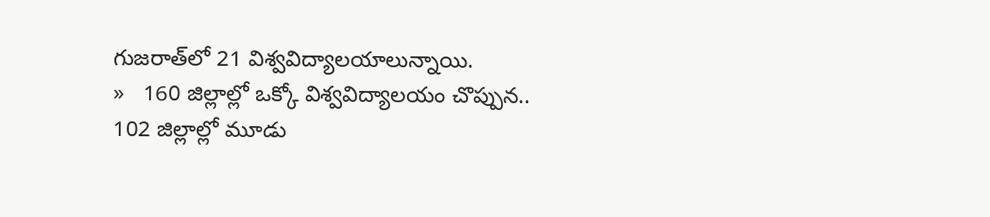గుజరాత్‌లో 21 విశ్వవిద్యాలయాలున్నాయి.
»   160 జిల్లాల్లో ఒక్కో విశ్వవిద్యాలయం చొప్పున.. 102 జిల్లాల్లో మూడు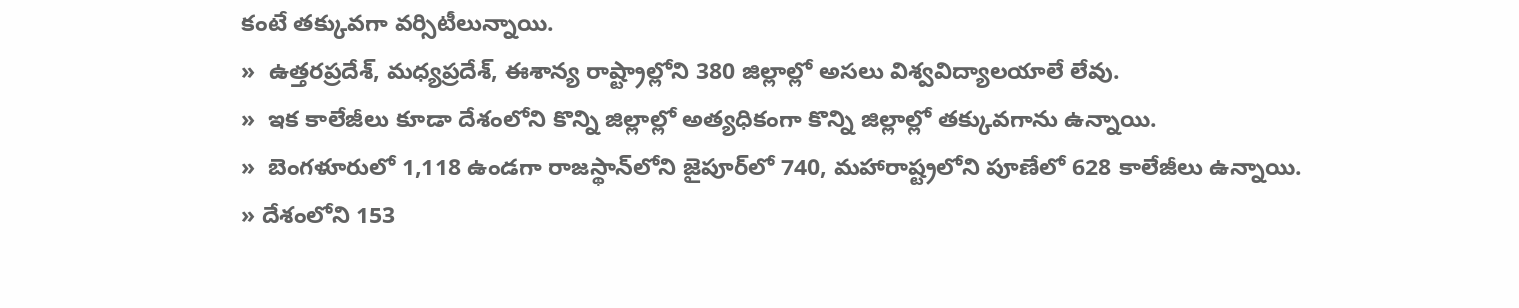కంటే తక్కువగా వర్సిటీలున్నాయి.
»  ఉత్తరప్రదేశ్, మధ్యప్రదేశ్, ఈశాన్య రాష్ట్రాల్లోని 380 జిల్లాల్లో అసలు విశ్వవిద్యాలయాలే లేవు.
»  ఇక కాలేజీలు కూడా దేశంలోని కొన్ని జిల్లాల్లో అత్యధికంగా కొన్ని జిల్లాల్లో తక్కువగాను ఉన్నాయి.
»  బెంగళూరులో 1,118 ఉండగా రాజస్థాన్‌లోని జైపూర్‌లో 740, మహారాష్ట్రలోని పూణేలో 628 కాలేజీలు ఉన్నాయి.
» దేశంలోని 153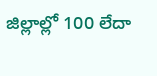జిల్లాల్లో 100 లేదా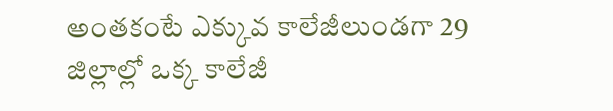అంతకంటే ఎక్కువ కాలేజీలుండగా 29 జిల్లాల్లో ఒక్క కాలేజీ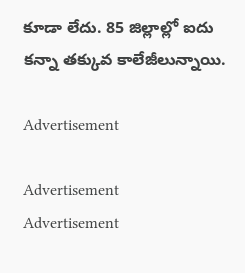కూడా లేదు. 85 జిల్లాల్లో ఐదు కన్నా తక్కువ కాలేజీలున్నాయి.

Advertisement

Advertisement
Advertisement